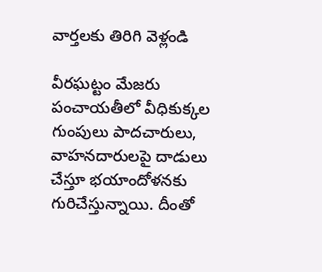వార్తలకు తిరిగి వెళ్లండి

వీరఘట్టం మేజరు పంచాయతీలో వీధికుక్కల గుంపులు పాదచారులు, వాహనదారులపై దాడులు చేస్తూ భయాందోళనకు గురిచేస్తున్నాయి. దీంతో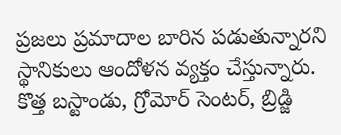ప్రజలు ప్రమాదాల బారిన పడుతున్నారని స్థానికులు ఆందోళన వ్యక్తం చేస్తున్నారు.
కొత్త బస్టాండు, గ్రోమోర్ సెంటర్, బ్రిడ్జి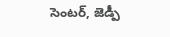సెంటర్, జెడ్పీ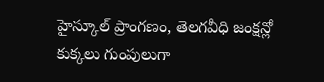హైస్కూల్ ప్రాంగణం, తెలగవీధి జంక్షన్లో కుక్కలు గుంపులుగా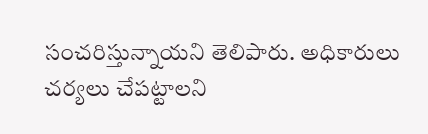సంచరిస్తున్నాయని తెలిపారు. అధికారులు చర్యలు చేపట్టాలని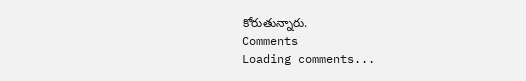కోరుతున్నారు.
Comments
Loading comments...